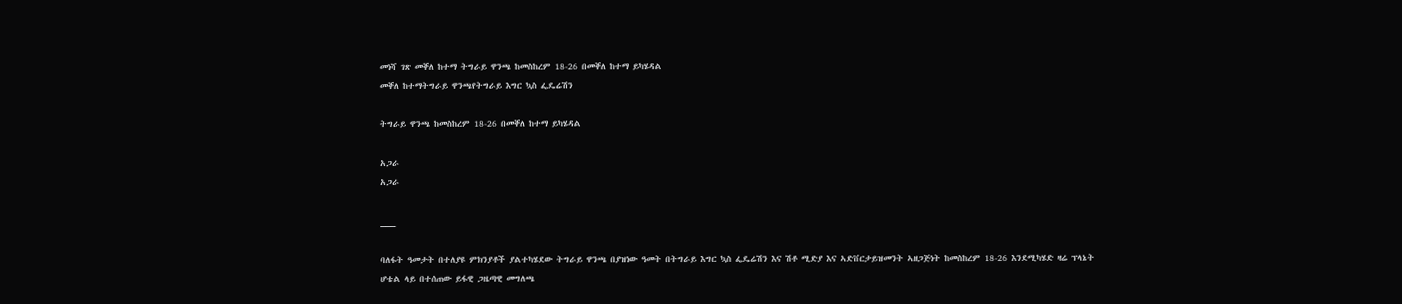መነሻ ገጽ መቐለ ከተማ ትግራይ ዋንጫ ከመስከረም 18-26 በመቐለ ከተማ ይካሄዳል
መቐለ ከተማትግራይ ዋንጫየትግራይ እግር ኳስ ፌዴሬሽን

ትግራይ ዋንጫ ከመስከረም 18-26 በመቐለ ከተማ ይካሄዳል

አጋራ
አጋራ

___

ባለፋት ዓመታት በተለያዩ ምክንያቶች ያልተካሄደው ትግራይ ዋንጫ በያዝነው ዓመት በትግራይ እግር ኳስ ፌዴሬሽን እና ሽቶ ሚድያ እና ኣድቨርታይዝመንት ኣዘጋጅነት ከመስከረም 18-26 እንደሚካሄድ ዛሬ ፕላኔት ሆቴል ላይ በተሰጠው ይፋዊ ጋዜጣዊ መግለጫ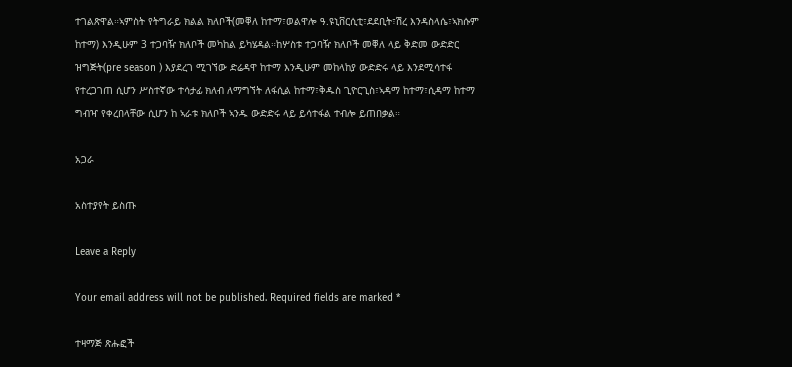ተገልጽዋል።ኣምስት የትግራይ ክልል ክለቦች(መቐለ ከተማ፣ወልዋሎ ዓ.ዩኒቨርሲቲ፣ደደቢት፣ሽረ እንዳስላሴ፣ኣክሱም ከተማ) እንዲሁም 3 ተጋባዥ ክለቦች መካከል ይካሄዳል።ከሦስቱ ተጋባዥ ክለቦች መቐለ ላይ ቅድመ ውድድር ዝግጅት(pre season ) እያደረገ ሚገኘው ድሬዳዋ ከተማ እንዲሁም መከላከያ ውድድሩ ላይ እንደሚሳተፋ የተረጋገጠ ሲሆን ሥስተኛው ተሳታፊ ክለብ ለማግኘት ለፋሲል ከተማ፣ቅዱስ ጊዮርጊስ፣ኣዳማ ከተማ፣ሲዳማ ከተማ ግብዣ የቀረበላቸው ሲሆን ከ ኣራቱ ክለቦች ኣንዱ ውድድሩ ላይ ይሳተፋል ተብሎ ይጠበቃል።

አጋራ

አስተያየት ይስጡ

Leave a Reply

Your email address will not be published. Required fields are marked *

ተዛማጅ ጽሑፎች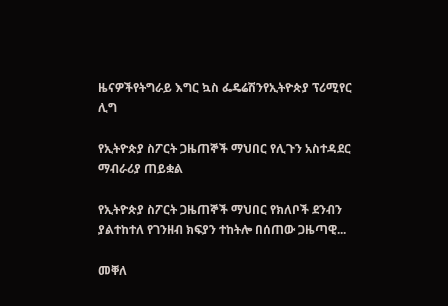ዜናዎችየትግራይ እግር ኳስ ፌዴሬሽንየኢትዮጵያ ፕሪሚየር ሊግ

የኢትዮጵያ ስፖርት ጋዜጠኞች ማህበር የሊጉን አስተዳደር ማብራሪያ ጠይቋል

የኢትዮጵያ ስፖርት ጋዜጠኞች ማህበር የክለቦች ደንብን ያልተከተለ የገንዘብ ክፍያን ተከትሎ በሰጠው ጋዜጣዊ...

መቐለ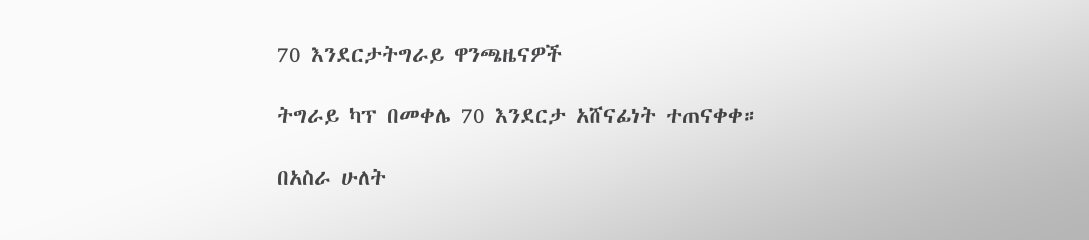70 እንደርታትግራይ ዋንጫዜናዎች

ትግራይ ካፕ በመቀሌ 70 እንደርታ አሸናፊነት ተጠናቀቀ።

በአስራ ሁለት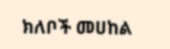ክለቦች መሀከል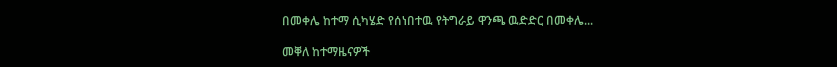በመቀሌ ከተማ ሲካሄድ የሰነበተዉ የትግራይ ዋንጫ ዉድድር በመቀሌ...

መቐለ ከተማዜናዎች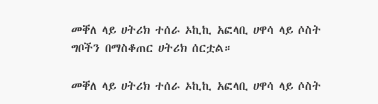መቐለ ላይ ሀትሪክ ተሰራ ኦኪኪ አፎላቢ ሀዋሳ ላይ ሶስት ግቦችን በማስቆጠር ሀትሪክ ሰርቷል።

መቐለ ላይ ሀትሪክ ተሰራ ኦኪኪ አፎላቢ ሀዋሳ ላይ ሶስት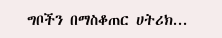ግቦችን በማስቆጠር ሀትሪክ...